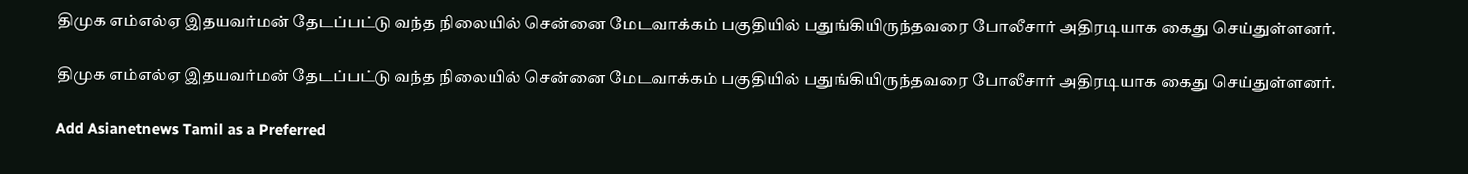திமுக எம்எல்ஏ இதயவர்மன் தேடப்பட்டு வந்த நிலையில் சென்னை மேடவாக்கம் பகுதியில் பதுங்கியிருந்தவரை போலீசார் அதிரடியாக கைது செய்துள்ளனர்.

திமுக எம்எல்ஏ இதயவர்மன் தேடப்பட்டு வந்த நிலையில் சென்னை மேடவாக்கம் பகுதியில் பதுங்கியிருந்தவரை போலீசார் அதிரடியாக கைது செய்துள்ளனர்.

Add Asianetnews Tamil as a Preferred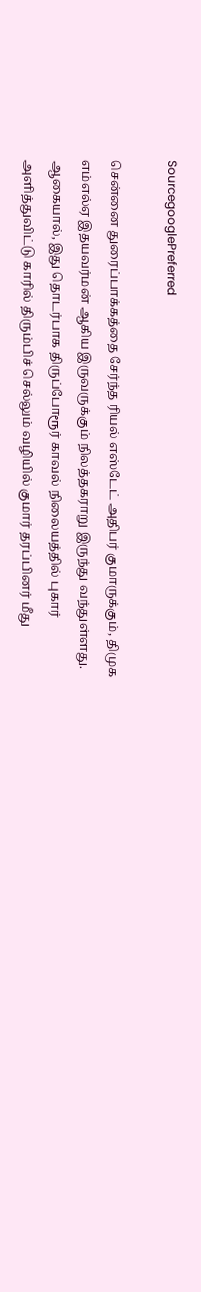SourcegooglePreferred

சென்னை துரைப்பாக்கத்தை சேர்ந்த ரியல் எஸ்டேட் அதிபர் குமாருக்கும், திமுக எம்எல்ஏ இதயவர்மன் ஆகிய இருவருக்கும் நிலத்தகராறு இருந்து வந்துள்ளது. ஆகையால், இது தொடர்பாக திருப்போரூர் காவல் நிலையத்தில் புகார் அளித்துவிட்டு காரில் திரும்பிச் செல்லும் வழியில் குமார் தரப்பினர் மீது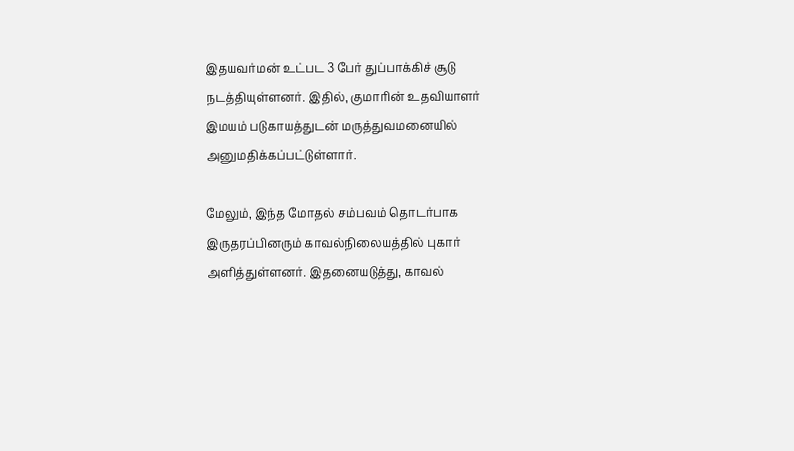இதயவர்மன் உட்பட 3 பேர் துப்பாக்கிச் சூடு நடத்தியுள்ளனர். இதில், குமாரின் உதவியாளர் இமயம் படுகாயத்துடன் மருத்துவமனையில் அனுமதிக்கப்பட்டுள்ளார்.

மேலும், இந்த மோதல் சம்பவம் தொடர்பாக இருதரப்பினரும் காவல்நிலையத்தில் புகார் அளித்துள்ளனர். இதனையடுத்து, காவல்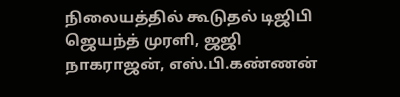நிலையத்தில் கூடுதல் டிஜிபி ஜெயந்த் முரளி, ஜஜி நாகராஜன், எஸ்.பி.கண்ணன்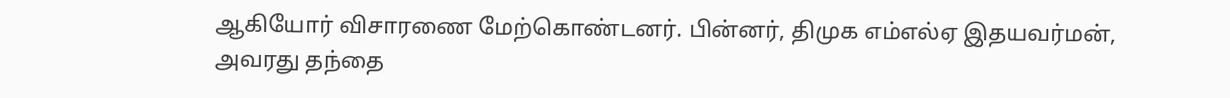ஆகியோர் விசாரணை மேற்கொண்டனர். பின்னர், திமுக எம்எல்ஏ இதயவர்மன், அவரது தந்தை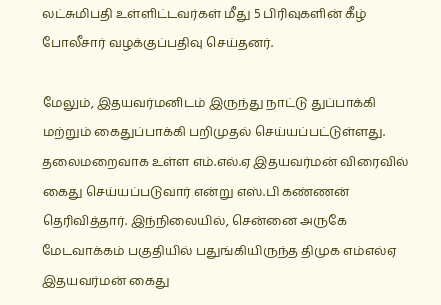லட்சுமிபதி உள்ளிட்டவர்கள் மீது 5 பிரிவுகளின் கீழ் போலீசார் வழக்குப்பதிவு செய்தனர்.

மேலும், இதயவர்மனிடம் இருந்து நாட்டு துப்பாக்கி மற்றும் கைதுப்பாக்கி பறிமுதல் செய்யப்பட்டுள்ளது. தலைமறைவாக உள்ள எம்.எல்.ஏ இதயவர்மன் விரைவில் கைது செய்யப்படுவார் என்று எஸ்.பி கண்ணன் தெரிவித்தார். இந்நிலையில், சென்னை அருகே மேடவாக்கம் பகுதியில் பதுங்கியிருந்த திமுக எம்எல்ஏ இதயவர்மன் கைது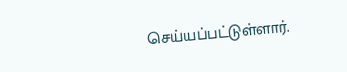செய்யப்பட்டுள்ளார்.